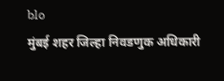blo
मुंबई शहर जिल्हा निवडणुक अधिकारी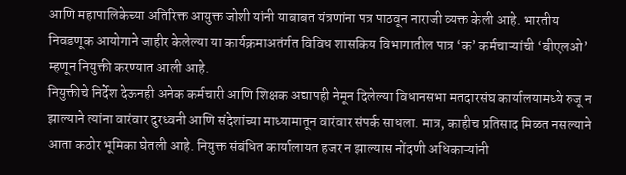आणि महापालिकेच्या अतिरिक्त आयुक्त जोशी यांनी याबाबत यंत्रणांना पत्र पाठवून नाराजी व्यक्त केली आहे. भारतीय निवडणूक आयोगाने जाहीर केलेल्या या कार्यक्रमाअतंर्गत विविध शासकिय विभागातील पात्र ‘क’ कर्मचाऱ्यांची ‘बीएलओ’ म्हणून नियुक्ती करण्यात आली आहे.
नियुक्तीचे निर्देश देऊनही अनेक कर्मचारी आणि शिक्षक अद्यापही नेमून दिलेल्या विधानसभा मतदारसंघ कार्यालयामध्ये रुजू न झाल्याने त्यांना वारंवार दुरध्वनी आणि संदेशांच्या माध्यामातून वारंवार संपर्क साधला. मात्र, काहीच प्रतिसाद मिळत नसल्याने आता कठोर भूमिका घेतली आहे. नियुक्त संबंधित कार्यालायत हजर न झाल्यास नोंदणी अधिकाऱ्यांनी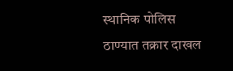स्थानिक पोलिस ठाण्यात तक्रार दाखल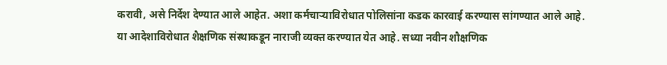करावी, असे निर्देश देण्यात आले आहेत. अशा कर्मचाऱ्याविरोधात पोलिसांना कडक कारवाई करण्यास सांगण्यात आले आहे.
या आदेशाविरोधात शैक्षणिक संस्थाकडून नाराजी व्यक्त करण्यात येत आहे. सध्या नवीन शौक्षणिक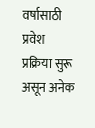वर्षासाठी प्रवेश प्रक्रिया सुरू असून अनेक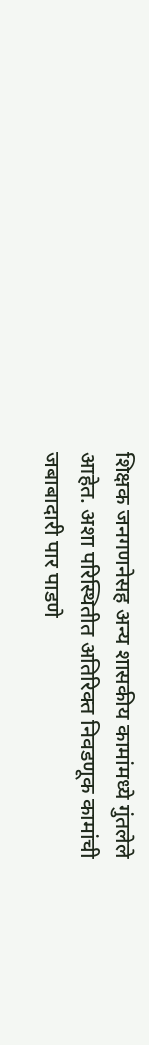शिक्षक जनगणनेसह अन्य शासकीय कामांमध्ये गुंतलेले आहेत. अशा परिस्थितीत अतिरिक्त निवडणूक कामांची जबाबादारी पार पाडणे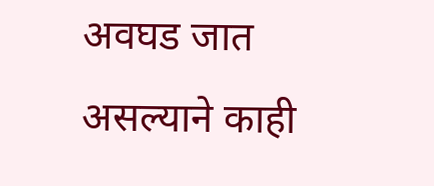अवघड जात असल्याने काही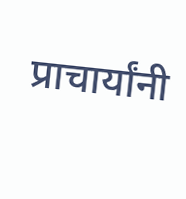प्राचार्यांनी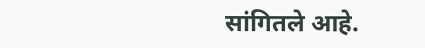सांगितले आहे.